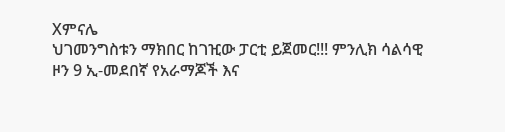Xምናሌ
ህገመንግስቱን ማክበር ከገዢው ፓርቲ ይጀመር!!! ምንሊክ ሳልሳዊ ዞን 9 ኢ-መደበኛ የአራማጆች እና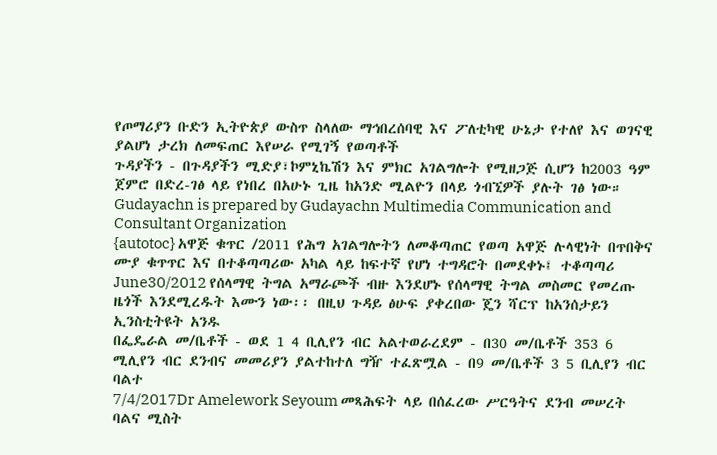የጦማሪያን ቡድን ኢትዮጵያ ውስጥ ስላለው ማኅበረሰባዊ እና ፖለቲካዊ ሁኔታ የተለየ እና ወገናዊ ያልሆነ ታረክ ለመፍጠር እየሠራ የሚገኝ የወጣቶች
ጉዳያችን - በጉዳያችን ሚድያ፣ኮምኒኬሽን እና ምክር አገልግሎት የሚዘጋጅ ሲሆን ከ2003 ዓም ጀምሮ በድረ-ገፅ ላይ የነበረ በአሁኑ ጊዜ ከአንድ ሚልዮን በላይ ጎብኚዎች ያሉት ገፅ ነው። Gudayachn is prepared by Gudayachn Multimedia Communication and Consultant Organization
{autotoc} አዋጅ ቁጥር /2011 የሕግ አገልግሎትን ለመቆጣጠር የወጣ አዋጅ ሉላዊነት በጥበቅና ሙያ ቁጥጥር እና በተቆጣጣሪው አካል ላይ ከፍተኛ የሆነ ተግዳሮት በመደቀኑ፤ ተቆጣጣሪ
June30/2012 የሰላማዊ ትግል አማራጮች ብዙ እንደሆኑ የሰላማዊ ትግል መስመር የመረጡ ዜጎች እንደሚረዱት እሙን ነው፡፡ በዚህ ጉዳይ ፅሁፍ ያቀረበው ጄን ሻርፕ ከአንሰታይን ኢንስቲትዩት አንዱ
በፌዴራል መ/ቤቶች - ወደ 1 4 ቢሊየን ብር አልተወራረደም - በ30 መ/ቤቶች 353 6 ሚሊየን ብር ደንብና መመሪያን ያልተከተለ ግዥ ተፈጽሟል - በ9 መ/ቤቶች 3 5 ቢሊየን ብር ባልተ
7/4/2017Dr Amelework Seyoum መጻሕፍት ላይ በሰፈረው ሥርዓትና ደንብ መሠረት ባልና ሚስት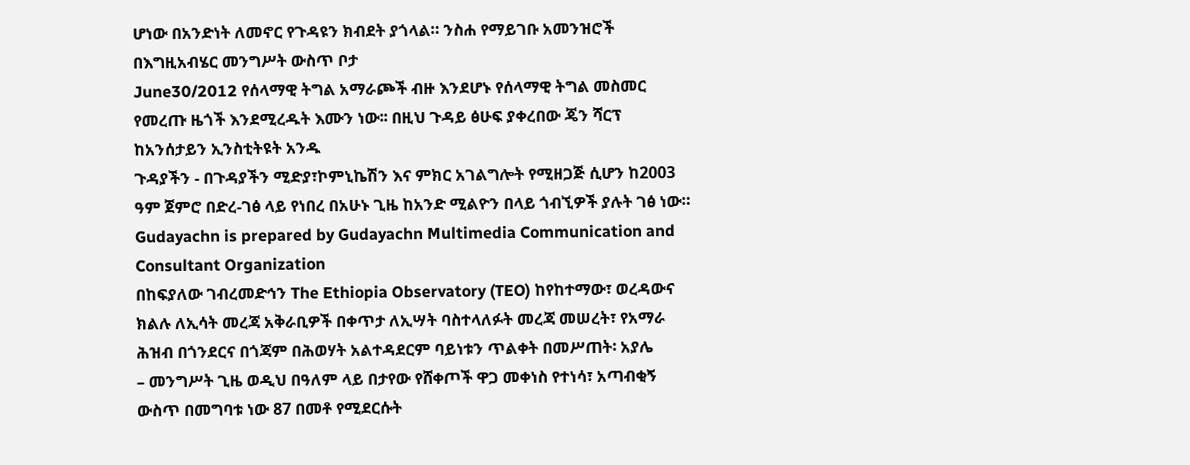ሆነው በአንድነት ለመኖር የጉዳዩን ክብደት ያጎላል። ንስሐ የማይገቡ አመንዝሮች በእግዚአብሄር መንግሥት ውስጥ ቦታ
June30/2012 የሰላማዊ ትግል አማራጮች ብዙ እንደሆኑ የሰላማዊ ትግል መስመር የመረጡ ዜጎች እንደሚረዱት እሙን ነው፡፡ በዚህ ጉዳይ ፅሁፍ ያቀረበው ጄን ሻርፕ ከአንሰታይን ኢንስቲትዩት አንዱ
ጉዳያችን - በጉዳያችን ሚድያ፣ኮምኒኬሽን እና ምክር አገልግሎት የሚዘጋጅ ሲሆን ከ2003 ዓም ጀምሮ በድረ-ገፅ ላይ የነበረ በአሁኑ ጊዜ ከአንድ ሚልዮን በላይ ጎብኚዎች ያሉት ገፅ ነው። Gudayachn is prepared by Gudayachn Multimedia Communication and Consultant Organization
በከፍያለው ገብረመድኅን The Ethiopia Observatory (TEO) ከየከተማው፣ ወረዳውና ክልሉ ለኢሳት መረጃ አቅራቢዎች በቀጥታ ለኢሣት ባስተላለፉት መረጃ መሠረት፣ የአማራ ሕዝብ በጎንደርና በጎጃም በሕወሃት አልተዳደርም ባይነቱን ጥልቀት በመሥጠት፡ አያሌ
– መንግሥት ጊዜ ወዲህ በዓለም ላይ በታየው የሸቀጦች ዋጋ መቀነስ የተነሳ፣ አጣብቂኝ ውስጥ በመግባቱ ነው 87 በመቶ የሚደርሱት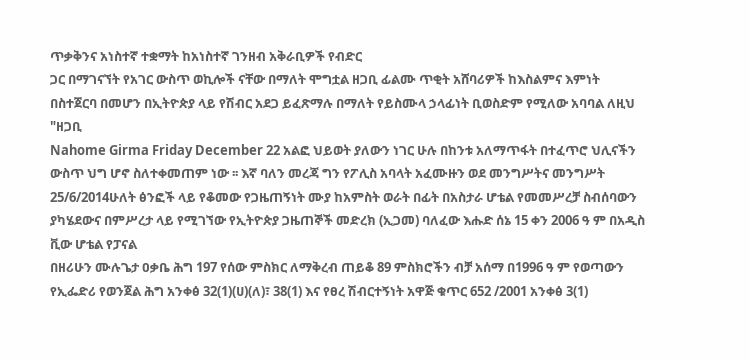ጥቃቅንና አነስተኛ ተቋማት ከአነስተኛ ገንዘብ አቅራቢዎች የብድር
ጋር በማገናኘት የአገር ውስጥ ወኪሎች ናቸው በማለት ሞግቷል ዘጋቢ ፊልሙ ጥቂት አሸባሪዎች ከእስልምና እምነት በስተጀርባ በመሆን በኢትዮጵያ ላይ የሽብር አደጋ ይፈጽማሉ በማለት የይስሙላ ኃላፊነት ቢወስድም የሚለው አባባል ለዚህ "ዘጋቢ
Nahome Girma Friday December 22 አልፎ ህይወት ያለውን ነገር ሁሉ በከንቱ አለማጥፋት በተፈጥሮ ህሊናችን ውስጥ ህግ ሆኖ ስለተቀመጠም ነው ፡፡ እኛ ባለን መረጃ ግን የፖሊስ አባላት አፈሙዙን ወደ መንግሥትና መንግሥት
25/6/2014ሁለት ፅንፎች ላይ የቆመው የጋዜጠኝነት ሙያ ከአምስት ወራት በፊት በአስታራ ሆቴል የመመሥረቻ ስብሰባውን ያካሄደውና በምሥረታ ላይ የሚገኘው የኢትዮጵያ ጋዜጠኞች መድረክ (ኢጋመ) ባለፈው እሑድ ሰኔ 15 ቀን 2006 ዓ ም በአዲስ ቪው ሆቴል የፓናል
በዘሪሁን ሙሉጌታ ዐቃቤ ሕግ 197 የሰው ምስክር ለማቅረብ ጠይቆ 89 ምስክሮችን ብቻ አሰማ በ1996 ዓ ም የወጣውን የኢፌድሪ የወንጀል ሕግ አንቀፅ 32(1)(ሀ)(ለ)፣ 38(1) እና የፀረ ሽብርተኝነት አዋጅ ቁጥር 652 /2001 አንቀፅ 3(1)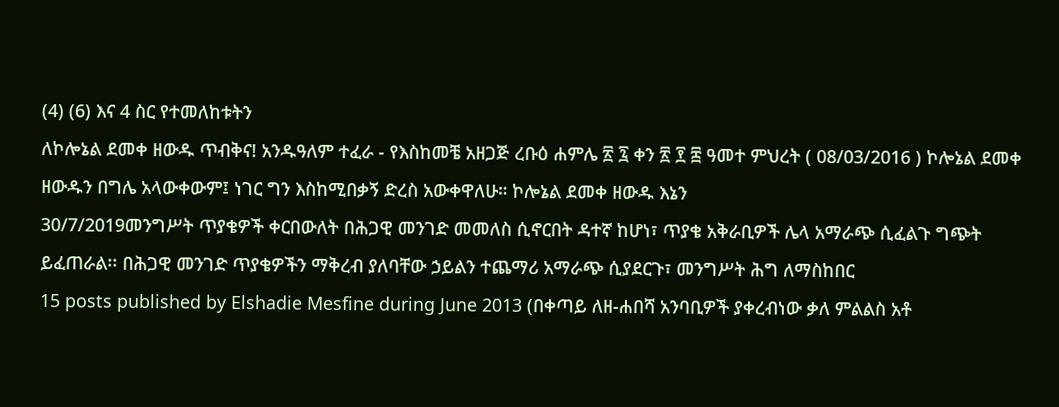(4) (6) እና 4 ስር የተመለከቱትን
ለኮሎኔል ደመቀ ዘውዱ ጥብቅና! አንዱዓለም ተፈራ - የእስከመቼ አዘጋጅ ረቡዕ ሐምሌ ፳ ፯ ቀን ፳ ፻ ፰ ዓመተ ምህረት ( 08/03/2016 ) ኮሎኔል ደመቀ ዘውዱን በግሌ አላውቀውም፤ ነገር ግን እስከሚበቃኝ ድረስ አውቀዋለሁ። ኮሎኔል ደመቀ ዘውዱ እኔን
30/7/2019መንግሥት ጥያቄዎች ቀርበውለት በሕጋዊ መንገድ መመለስ ሲኖርበት ዳተኛ ከሆነ፣ ጥያቄ አቅራቢዎች ሌላ አማራጭ ሲፈልጉ ግጭት ይፈጠራል፡፡ በሕጋዊ መንገድ ጥያቄዎችን ማቅረብ ያለባቸው ኃይልን ተጨማሪ አማራጭ ሲያደርጉ፣ መንግሥት ሕግ ለማስከበር
15 posts published by Elshadie Mesfine during June 2013 (በቀጣይ ለዘ-ሐበሻ አንባቢዎች ያቀረብነው ቃለ ምልልስ አቶ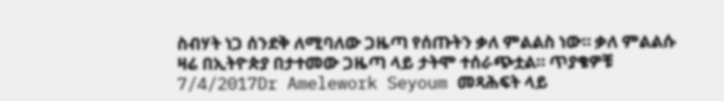ስብሃት ነጋ ሰንደቅ ለሚባለው ጋዜጣ የሰጡትን ቃለ ምልልስ ነው። ቃለ ምልልሱ ዛሬ በኢትዮጵያ በታተመው ጋዜጣ ላይ ታትሞ ተሰራጭቷል። ጥያቄዎቹ
7/4/2017Dr Amelework Seyoum መጻሕፍት ላይ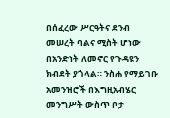በሰፈረው ሥርዓትና ደንብ መሠረት ባልና ሚስት ሆነው በአንድነት ለመኖር የጉዳዩን ክብደት ያጎላል። ንስሐ የማይገቡ አመንዝሮች በእግዚአብሄር መንግሥት ውስጥ ቦታ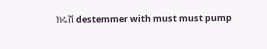ክሩሽ destemmer with must must pump